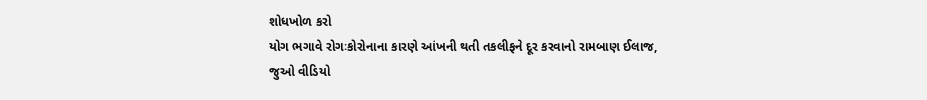શોધખોળ કરો
યોગ ભગાવે રોગઃકોરોનાના કારણે આંખની થતી તકલીફને દૂર કરવાનો રામબાણ ઈલાજ, જુઓ વીડિયો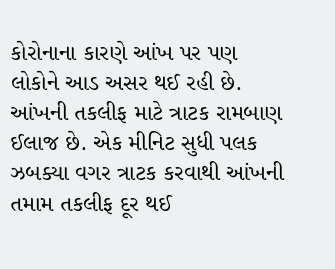કોરોનાના કારણે આંખ પર પણ લોકોને આડ અસર થઈ રહી છે. આંખની તકલીફ માટે ત્રાટક રામબાણ ઈલાજ છે. એક મીનિટ સુધી પલક ઝબક્યા વગર ત્રાટક કરવાથી આંખની તમામ તકલીફ દૂર થઈ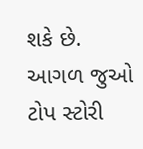શકે છે.
આગળ જુઓ
ટોપ સ્ટોરી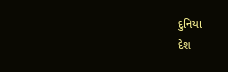દુનિયા
દેશ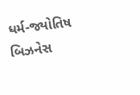ધર્મ-જ્યોતિષ
બિઝનેસ